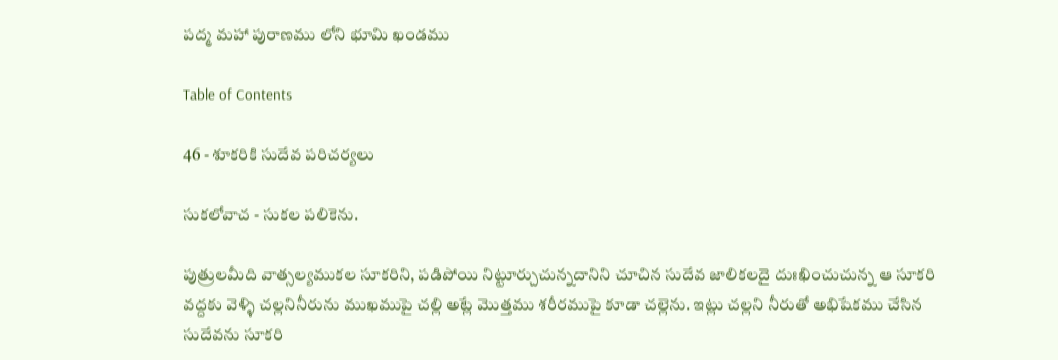పద్మ మహా పురాణము లోని భూమి ఖండము

Table of Contents

46 - శూకరికి సుదేవ పరిచర్యలు

సుకలోవాచ - సుకల పలికెను.

పుత్రులమీది వాత్సల్యముకల సూకరిని, పడిపోయి నిట్టూర్చుచున్నదానిని చూచిన సుదేవ జాలికలదై దుఃఖించుచున్న ఆ సూకరి వద్దకు వెళ్ళి చల్లనినీరును ముఖముపై చల్లి అట్లే మొత్తము శరీరముపై కూడా చల్లెను. ఇట్లు చల్లని నీరుతో అభిషేకము చేసిన సుదేవను సూకరి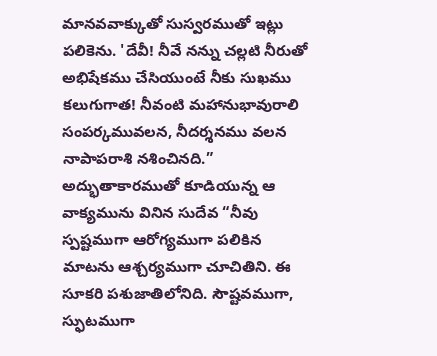మానవవాక్కుతో సుస్వరముతో ఇట్లు పలికెను. 'దేవీ! నీవే నన్ను చల్లటి నీరుతో అభిషేకము చేసియుంటే నీకు సుఖము కలుగుగాత! నీవంటి మహానుభావురాలి సంపర్కమువలన, నీదర్శనము వలన నాపాపరాశి నశించినది.” అద్భుతాకారముతో కూడియున్న ఆ వాక్యమును వినిన సుదేవ “నీవు స్పష్టముగా ఆరోగ్యముగా పలికిన మాటను ఆశ్చర్యముగా చూచితిని. ఈ సూకరి పశుజాతిలోనిది. సౌష్టవముగా, స్ఫుటముగా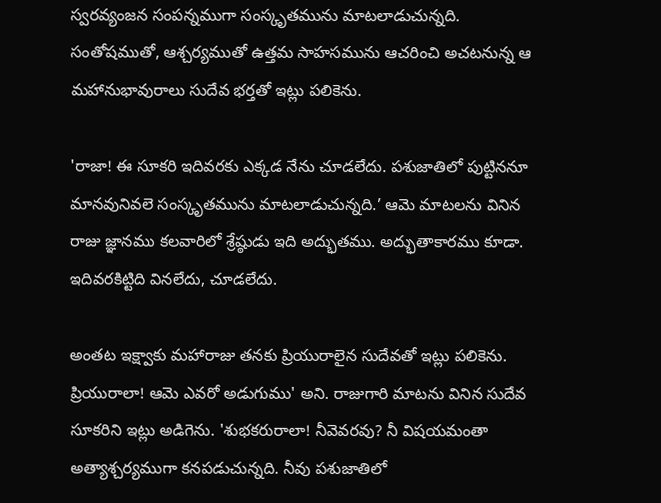స్వరవ్యంజన సంపన్నముగా సంస్కృతమును మాటలాడుచున్నది. సంతోషముతో, ఆశ్చర్యముతో ఉత్తమ సాహసమును ఆచరించి అచటనున్న ఆ మహానుభావురాలు సుదేవ భర్తతో ఇట్లు పలికెను.

'రాజా! ఈ సూకరి ఇదివరకు ఎక్కడ నేను చూడలేదు. పశుజాతిలో పుట్టిననూ మానవునివలె సంస్కృతమును మాటలాడుచున్నది.’ ఆమె మాటలను వినిన రాజు జ్ఞానము కలవారిలో శ్రేష్ఠుడు ఇది అద్భుతము. అద్భుతాకారము కూడా. ఇదివరకిట్టిది వినలేదు, చూడలేదు.

అంతట ఇక్ష్వాకు మహారాజు తనకు ప్రియురాలైన సుదేవతో ఇట్లు పలికెను. ప్రియురాలా! ఆమె ఎవరో అడుగుము' అని. రాజుగారి మాటను వినిన సుదేవ సూకరిని ఇట్లు అడిగెను. 'శుభకరురాలా! నీవెవరవు? నీ విషయమంతా అత్యాశ్చర్యముగా కనపడుచున్నది. నీవు పశుజాతిలో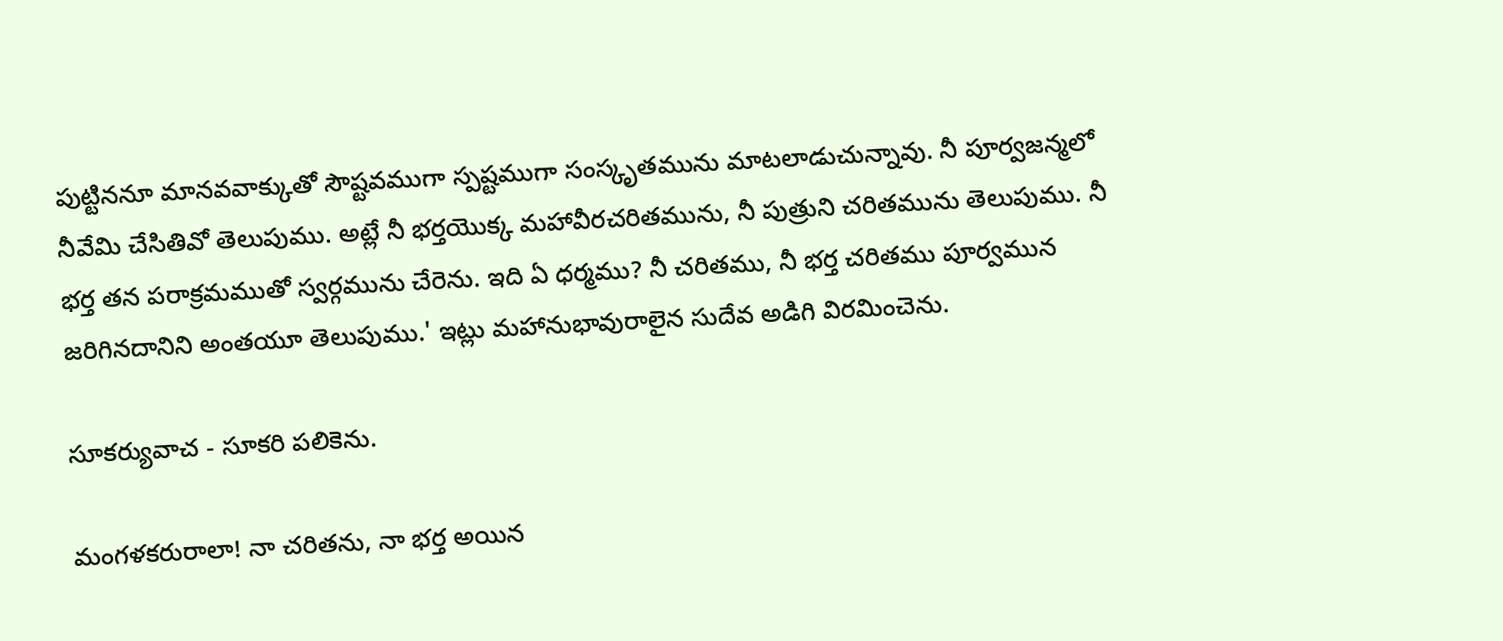పుట్టిననూ మానవవాక్కుతో సౌష్టవముగా స్పష్టముగా సంస్కృతమును మాటలాడుచున్నావు. నీ పూర్వజన్మలో నీవేమి చేసితివో తెలుపుము. అట్లే నీ భర్తయొక్క మహావీరచరితమును, నీ పుత్రుని చరితమును తెలుపుము. నీ భర్త తన పరాక్రమముతో స్వర్గమును చేరెను. ఇది ఏ ధర్మము? నీ చరితము, నీ భర్త చరితము పూర్వమున జరిగినదానిని అంతయూ తెలుపుము.' ఇట్లు మహానుభావురాలైన సుదేవ అడిగి విరమించెను.

సూకర్యువాచ - సూకరి పలికెను.

మంగళకరురాలా! నా చరితను, నా భర్త అయిన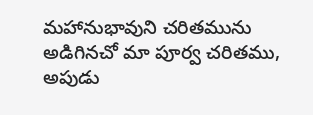మహానుభావుని చరితమును అడిగినచో మా పూర్వ చరితము, అపుడు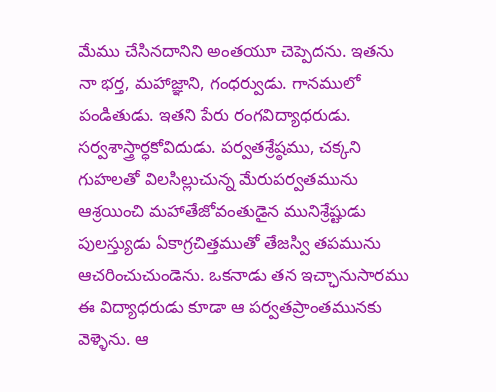మేము చేసినదానిని అంతయూ చెప్పెదను. ఇతను నా భర్త, మహాజ్ఞాని, గంధర్వుడు. గానములో పండితుడు. ఇతని పేరు రంగవిద్యాధరుడు. సర్వశాస్త్రార్ధకోవిదుడు. పర్వతశ్రేష్ఠము, చక్కని గుహలతో విలసిల్లుచున్న మేరుపర్వతమును ఆశ్రయించి మహాతేజోవంతుడైన మునిశ్రేష్టుడు పులస్త్యుడు ఏకాగ్రచిత్తముతో తేజస్వి తపమును ఆచరించుచుండెను. ఒకనాడు తన ఇచ్ఛానుసారము ఈ విద్యాధరుడు కూడా ఆ పర్వతప్రాంతమునకు వెళ్ళెను. ఆ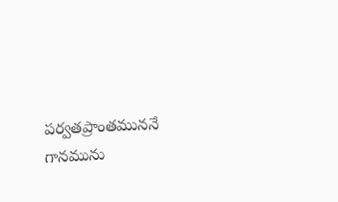పర్వతప్రాంతముననే గానమును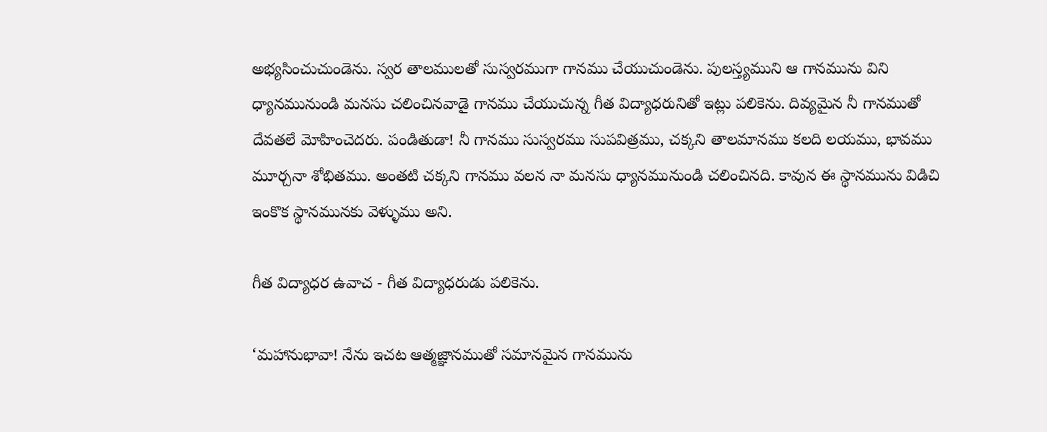అభ్యసించుచుండెను. స్వర తాలములతో సుస్వరముగా గానము చేయుచుండెను. పులస్త్యముని ఆ గానమును విని ధ్యానమునుండి మనసు చలించినవాడై గానము చేయుచున్న గీత విద్యాధరునితో ఇట్లు పలికెను. దివ్యమైన నీ గానముతో దేవతలే మోహించెదరు. పండితుడా! నీ గానము సుస్వరము సుపవిత్రము, చక్కని తాలమానము కలది లయము, భావము మూర్చనా శోభితము. అంతటి చక్కని గానము వలన నా మనసు ధ్యానమునుండి చలించినది. కావున ఈ స్థానమును విడిచి ఇంకొక స్థానమునకు వెళ్ళుము అని.

గీత విద్యాధర ఉవాచ - గీత విద్యాధరుడు పలికెను.

‘మహానుభావా! నేను ఇచట ఆత్మజ్ఞానముతో సమానమైన గానమును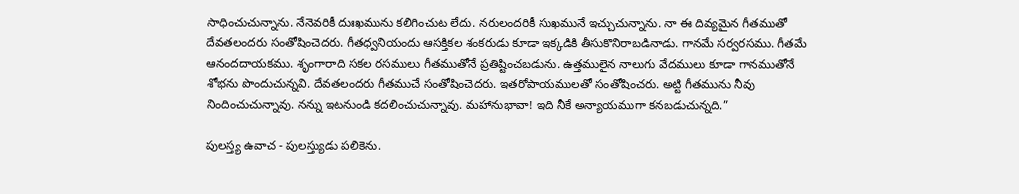సాధించుచున్నాను. నేనెవరికీ దుఃఖమును కలిగించుట లేదు. నరులందరికీ సుఖమునే ఇచ్చుచున్నాను. నా ఈ దివ్యమైన గీతముతో దేవతలందరు సంతోషించెదరు. గీతధ్వనియందు ఆసక్తికల శంకరుడు కూడా ఇక్కడికి తీసుకొనిరాబడినాడు. గానమే సర్వరసము. గీతమే ఆనందదాయకము. శృంగారాది సకల రసములు గీతముతోనే ప్రతిష్టించబడును. ఉత్తములైన నాలుగు వేదములు కూడా గానముతోనే శోభను పొందుచున్నవి. దేవతలందరు గీతముచే సంతోషించెదరు. ఇతరోపాయములతో సంతోషించరు. అట్టి గీతమును నీవు నిందించుచున్నావు. నన్ను ఇటనుండి కదలించుచున్నావు. మహానుభావా! ఇది నీకే అన్యాయముగా కనబడుచున్నది.”

పులస్త్య ఉవాచ - పులస్త్యుడు పలికెను.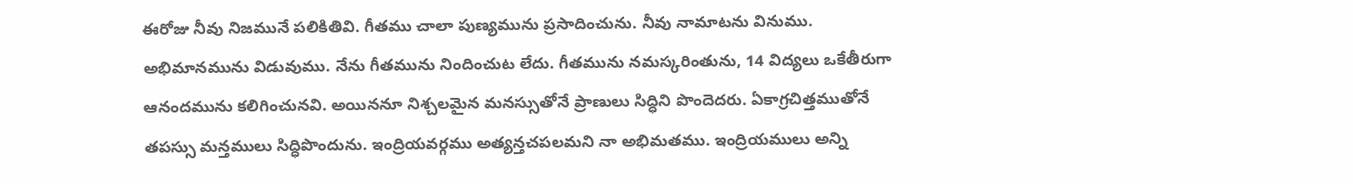ఈరోజు నీవు నిజమునే పలికితివి. గీతము చాలా పుణ్యమును ప్రసాదించును. నీవు నామాటను వినుము. అభిమానమును విడువుము. నేను గీతమును నిందించుట లేదు. గీతమును నమస్కరింతును, 14 విద్యలు ఒకేతీరుగా ఆనందమును కలిగించునవి. అయిననూ నిశ్చలమైన మనస్సుతోనే ప్రాణులు సిద్ధిని పొందెదరు. ఏకాగ్రచిత్తముతోనే తపస్సు మన్తములు సిద్ధిపొందును. ఇంద్రియవర్గము అత్యన్తచపలమని నా అభిమతము. ఇంద్రియములు అన్ని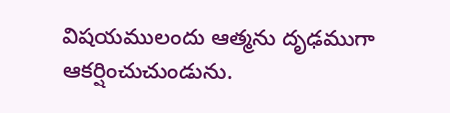విషయములందు ఆత్మను దృఢముగా ఆకర్షించుచుండును.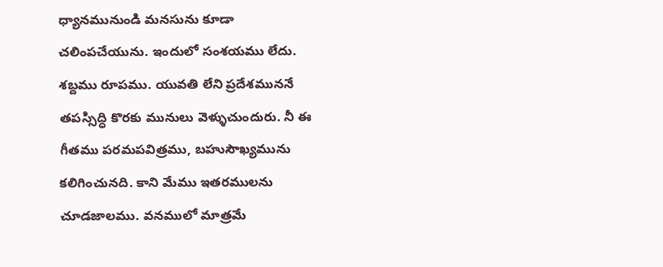ధ్యానమునుండి మనసును కూడా చలింపచేయును. ఇందులో సంశయము లేదు. శబ్దము రూపము. యువతి లేని ప్రదేశముననే తపస్సిద్ధి కొరకు మునులు వెళ్ళుచుందురు. నీ ఈ గీతము పరమపవిత్రము, బహుసౌఖ్యమును కలిగించునది. కాని మేము ఇతరములను చూడజాలము. వనములో మాత్రమే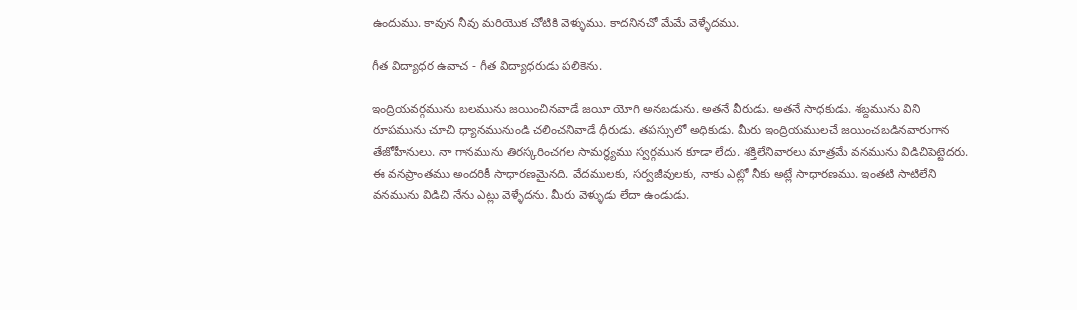ఉందుము. కావున నీవు మరియొక చోటికి వెళ్ళుము. కాదనినచో మేమే వెళ్ళేదము.

గీత విద్యాధర ఉవాచ - గీత విద్యాధరుడు పలికెను.

ఇంద్రియవర్గమును బలమును జయించినవాడే జయీ యోగి అనబడును. అతనే వీరుడు. అతనే సాధకుడు. శబ్దమును విని రూపమును చూచి ధ్యానమునుండి చలించనివాడే ధీరుడు. తపస్సులో అధికుడు. మీరు ఇంద్రియములచే జయించబడినవారుగాన తేజోహీనులు. నా గానమును తిరస్కరించగల సామర్థ్యము స్వర్గమున కూడా లేదు. శక్తిలేనివారలు మాత్రమే వనమును విడిచిపెట్టెదరు. ఈ వనప్రాంతము అందరికీ సాధారణమైనది. వేదములకు, సర్వజీవులకు, నాకు ఎట్లో నీకు అట్లే సాధారణము. ఇంతటి సాటిలేని వనమును విడిచి నేను ఎట్లు వెళ్ళేదను. మీరు వెళ్ళుడు లేదా ఉండుడు.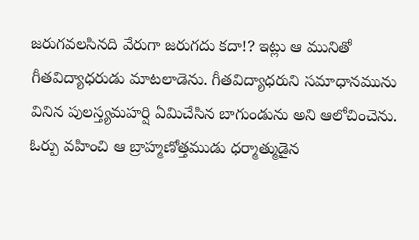జరుగవలసినది వేరుగా జరుగదు కదా!? ఇట్లు ఆ మునితో గీతవిద్యాధరుడు మాటలాడెను. గీతవిద్యాధరుని సమాధానమును వినిన పులస్త్యమహర్షి ఏమిచేసిన బాగుండును అని ఆలోచించెను. ఓర్పు వహించి ఆ బ్రాహ్మణోత్తముడు ధర్మాత్ముడైన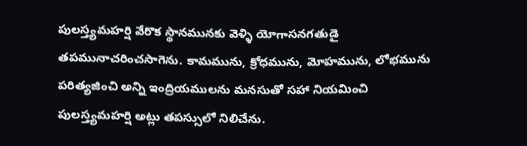పులస్త్యమహర్షి వేరొక స్థానమునకు వెళ్ళి యోగాసనగతుడై తపమునాచరించసాగెను. కామమును, క్రోధమును, మోహమును, లోభమును పరిత్యజించి అన్ని ఇంద్రియములను మనసుతో సహా నియమించి పులస్త్యమహర్షి అట్లు తపస్సులో నిలిచేను.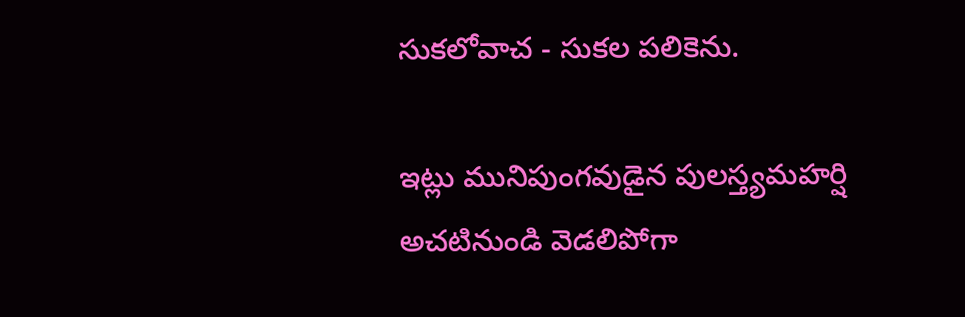సుకలోవాచ - సుకల పలికెను.

ఇట్లు మునిపుంగవుడైన పులస్త్యమహర్షి అచటినుండి వెడలిపోగా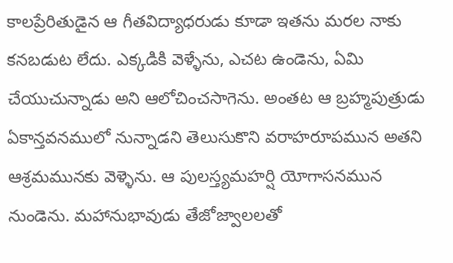కాలప్రేరితుడైన ఆ గీతవిద్యాధరుడు కూడా ఇతను మరల నాకు కనబడుట లేదు. ఎక్కడికి వెళ్ళేను, ఎచట ఉండెను, ఏమి చేయుచున్నాడు అని ఆలోచించసాగెను. అంతట ఆ బ్రహ్మపుత్రుడు ఏకాన్తవనములో నున్నాడని తెలుసుకొని వరాహరూపమున అతని ఆశ్రమమునకు వెళ్ళెను. ఆ పులస్త్యమహర్షి యోగాసనమున నుండెను. మహానుభావుడు తేజోజ్వాలలతో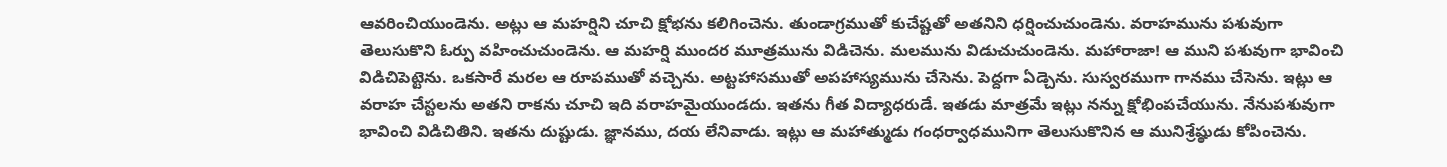ఆవరించియుండెను. అట్లు ఆ మహర్షిని చూచి క్షోభను కలిగించెను. తుండాగ్రముతో కుచేష్టతో అతనిని ధర్షించుచుండెను. వరాహమును పశువుగా తెలుసుకొని ఓర్పు వహించుచుండెను. ఆ మహర్షి ముందర మూత్రమును విడిచెను. మలమును విడుచుచుండెను. మహారాజా! ఆ ముని పశువుగా భావించి విడిచిపెట్టెను. ఒకసారే మరల ఆ రూపముతో వచ్చెను. అట్టహాసముతో అపహాస్యమును చేసెను. పెద్దగా ఏడ్చెను. సుస్వరముగా గానము చేసెను. ఇట్లు ఆ వరాహ చేస్టలను అతని రాకను చూచి ఇది వరాహమైయుండదు. ఇతను గీత విద్యాధరుడే. ఇతడు మాత్రమే ఇట్లు నన్ను క్షోభింపచేయును. నేనుపశువుగా భావించి విడిచితిని. ఇతను దుష్టుడు. జ్ఞానము, దయ లేనివాడు. ఇట్లు ఆ మహాత్ముడు గంధర్వాధమునిగా తెలుసుకొనిన ఆ మునిశ్రేష్ఠుడు కోపించెను.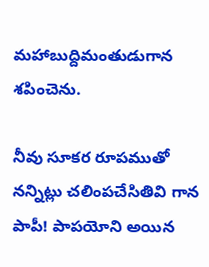మహాబుద్దిమంతుడుగాన శపించెను.

నీవు సూకర రూపముతో నన్నిట్లు చలింపచేసితివి గాన పాపీ! పాపయోని అయిన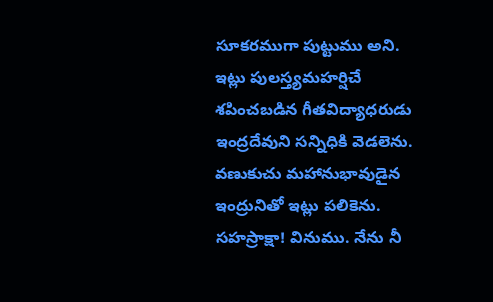సూకరముగా పుట్టుము అని. ఇట్లు పులస్త్యమహర్షిచే శపించబడిన గీతవిద్యాధరుడు ఇంద్రదేవుని సన్నిధికి వెడలెను. వణుకుచు మహానుభావుడైన ఇంద్రునితో ఇట్లు పలికెను. సహస్రాక్షా! వినుము. నేను నీ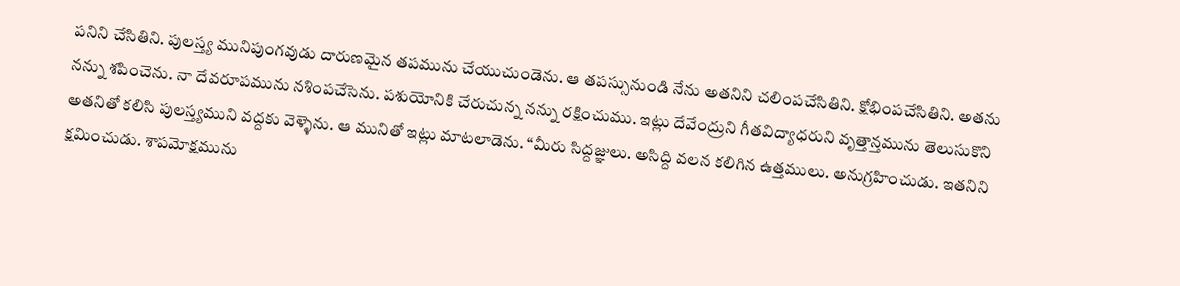పనిని చేసితిని. పులస్త్య మునిపుంగవుడు దారుణమైన తపమును చేయుచుండెను. ఆ తపస్సునుండి నేను అతనిని చలింపచేసితిని. క్షోభింపచేసితిని. అతను నన్ను శపించెను. నా దేవరూపమును నశింపచేసెను. పశుయోనికి చేరుచున్న నన్ను రక్షించుము. ఇట్లు దేవేంద్రుని గీతవిద్యాధరుని వృత్తాన్తమును తెలుసుకొని అతనితో కలిసి పులస్త్యముని వద్దకు వెళ్ళెను. ఆ మునితో ఇట్లు మాటలాడెను. “మీరు సిద్దజ్ఞులు. అసిద్ది వలన కలిగిన ఉత్తములు. అనుగ్రహించుడు. ఇతనిని క్షమించుడు. శాపమోక్షమును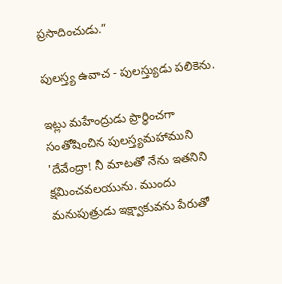ప్రసాదించుడు.”

పులస్త్య ఉవాచ - పులస్త్యుడు పలికెను.

ఇట్లు మహేంద్రుడు ప్రార్థించగా సంతోషించిన పులస్త్యమహాముని 'దేవేంద్రా! నీ మాటతో నేను ఇతనిని క్షమించవలయును. ముందు మనుపుత్రుడు ఇక్ష్వాకువను పేరుతో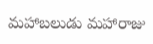మహాబలుడు మహారాజు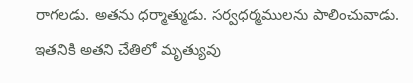రాగలడు. అతను ధర్మాత్ముడు. సర్వధర్మములను పాలించువాడు. ఇతనికి అతని చేతిలో మృత్యువు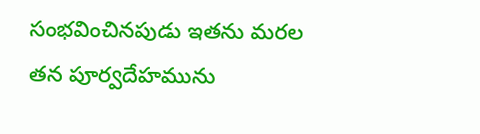సంభవించినపుడు ఇతను మరల తన పూర్వదేహమును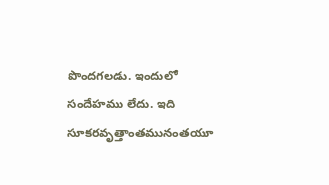పొందగలడు. ఇందులో సందేహము లేదు. ఇది సూకరవృత్తాంతమునంతయూ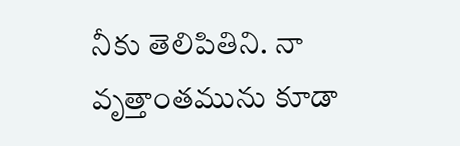నీకు తెలిపితిని. నా వృత్తాంతమును కూడా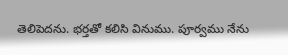తెలిపెదను. భర్తతో కలిసి వినుము. పూర్వము నేను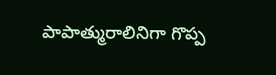పాపాత్మురాలినిగా గొప్ప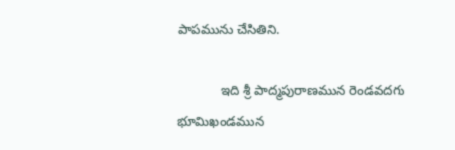పాపమును చేసితిని.

            ఇది శ్రీ పాద్మపురాణమున రెండవదగు భూమిఖండమున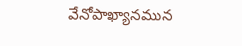వేనోపాఖ్యానమున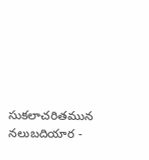సుకలాచరితమున నలుబదియార -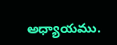అధ్యాయము.